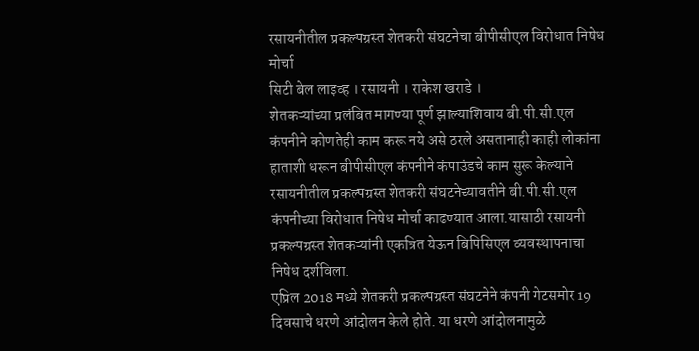रसायनीतील प्रकल्पग्रस्त शेतकरी संघटनेचा बीपीसीएल विरोधात निषेध मोर्चा
सिटी बेल लाइव्ह । रसायनी । राकेश खराडे ।
शेतकऱ्यांच्या प्रलंबित मागण्या पूर्ण झाल्याशिवाय बी.पी.सी.एल कंपनीने कोणतेही काम करू नये असे ठरले असतानाही काही लोकांना हाताशी धरून बीपीसीएल कंपनीने कंपाउंडचे काम सुरू केल्याने रसायनीतील प्रकल्पग्रस्त शेतकरी संघटनेच्यावतीने बी.पी.सी.एल कंपनीच्या विरोधात निषेध मोर्चा काढण्यात आला.यासाठी रसायनी प्रकल्पग्रस्त शेतकऱ्यांनी एकत्रित येऊन बिपिसिएल व्यवस्थापनाचा निषेध दर्शविला.
एप्रिल 2018 मध्ये शेतकरी प्रकल्पग्रस्त संघटनेने कंपनी गेटसमोर 19 दिवसाचे धरणे आंदोलन केले होते. या धरणे आंदोलनामुळे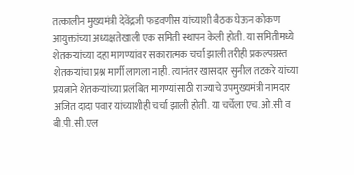तत्कालीन मुख्यमंत्री देवेंद्रजी फडवणीस यांच्याशी बैठक घेऊन कोकण आयुक्तांच्या अध्यक्षतेखाली एक समिती स्थापन केली होती. या समितीमध्ये शेतकऱ्यांच्या दहा मागण्यांवर सकारात्मक चर्चा झाली तरीही प्रकल्पग्रस्त शेतकऱ्यांचा प्रश्न मार्गी लागला नाही. त्यानंतर खासदार सुनील तटकरे यांच्या प्रयत्नाने शेतकऱ्यांच्या प्रलंबित मागण्यांसाठी राज्याचे उपमुख्यमंत्री नामदार अजित दादा पवार यांच्याशीही चर्चा झाली होती. या चर्चेला एच.ओ.सी व बी.पी.सी.एल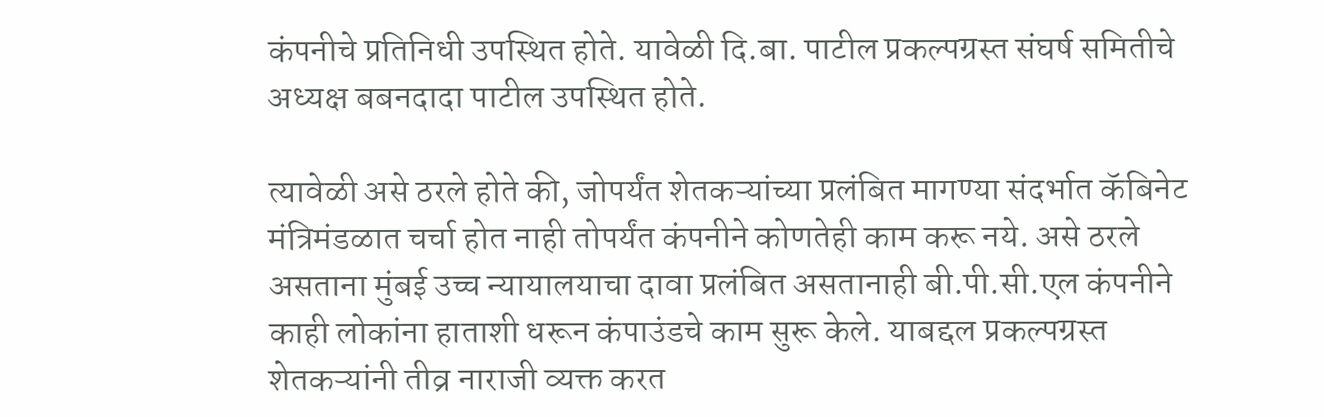कंपनीचे प्रतिनिधी उपस्थित होते. यावेळी दि.बा. पाटील प्रकल्पग्रस्त संघर्ष समितीचे अध्यक्ष बबनदादा पाटील उपस्थित होते.

त्यावेळी असे ठरले होते की, जोपर्यंत शेतकऱ्यांच्या प्रलंबित मागण्या संदर्भात कॅबिनेट मंत्रिमंडळात चर्चा होत नाही तोपर्यंत कंपनीने कोणतेही काम करू नये. असे ठरले असताना मुंबई उच्च न्यायालयाचा दावा प्रलंबित असतानाही बी.पी.सी.एल कंपनीने काही लोकांना हाताशी धरून कंपाउंडचे काम सुरू केले. याबद्दल प्रकल्पग्रस्त शेतकऱ्यांनी तीव्र नाराजी व्यक्त करत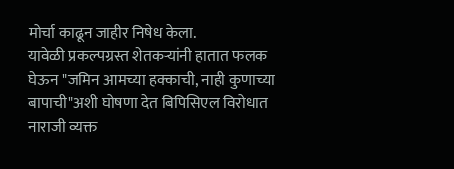मोर्चा काढून जाहीर निषेध केला.
यावेळी प्रकल्पग्रस्त शेतकऱ्यांनी हातात फलक घेऊन "जमिन आमच्या हक्काची, नाही कुणाच्या बापाची"अशी घोषणा देत बिपिसिएल विरोधात नाराजी व्यक्त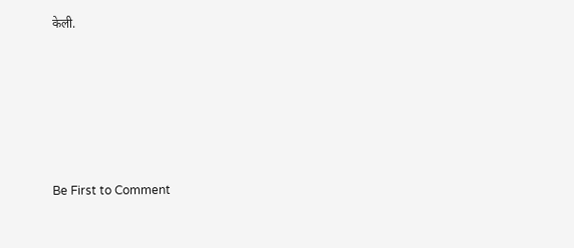केली.








Be First to Comment